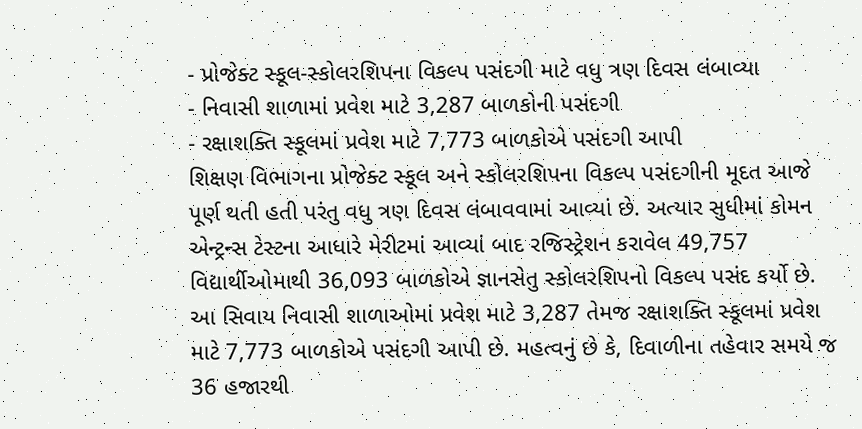- પ્રોજેક્ટ સ્કૂલ-સ્કોલરશિપના વિકલ્પ પસંદગી માટે વધુ ત્રણ દિવસ લંબાવ્યા
- નિવાસી શાળામાં પ્રવેશ માટે 3,287 બાળકોની પસંદગી
- રક્ષાશક્તિ સ્કૂલમાં પ્રવેશ માટે 7,773 બાળકોએ પસંદગી આપી
શિક્ષણ વિભાગના પ્રોજેક્ટ સ્કૂલ અને સ્કોલરશિપના વિકલ્પ પસંદગીની મૂદત આજે પૂર્ણ થતી હતી પરંતુ વધુ ત્રણ દિવસ લંબાવવામાં આવ્યાં છે. અત્યાર સુધીમાં કોમન એન્ટ્રન્સ ટેસ્ટના આધારે મેરીટમાં આવ્યાં બાદ રજિસ્ટ્રેશન કરાવેલ 49,757 વિદ્યાર્થીઓમાથી 36,093 બાળકોએ જ્ઞાનસેતુ સ્કોલરશિપનો વિકલ્પ પસંદ કર્યો છે. આ સિવાય નિવાસી શાળાઓમાં પ્રવેશ માટે 3,287 તેમજ રક્ષાશક્તિ સ્કૂલમાં પ્રવેશ માટે 7,773 બાળકોએ પસંદગી આપી છે. મહત્વનું છે કે, દિવાળીના તહેવાર સમયે જ 36 હજારથી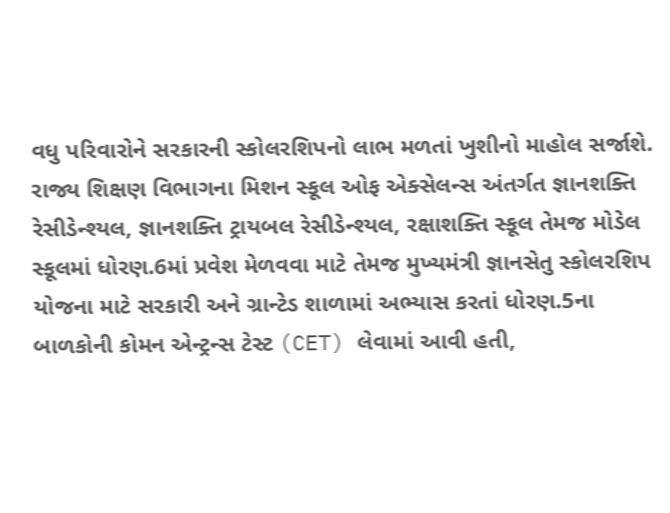વધુ પરિવારોને સરકારની સ્કોલરશિપનો લાભ મળતાં ખુશીનો માહોલ સર્જાશે.
રાજ્ય શિક્ષણ વિભાગના મિશન સ્કૂલ ઓફ એક્સેલન્સ અંતર્ગત જ્ઞાનશક્તિ રેસીડેન્શ્યલ, જ્ઞાનશક્તિ ટ્રાયબલ રેસીડેન્શ્યલ, રક્ષાશક્તિ સ્કૂલ તેમજ મોડેલ સ્કૂલમાં ધોરણ.6માં પ્રવેશ મેળવવા માટે તેમજ મુખ્યમંત્રી જ્ઞાનસેતુ સ્કોલરશિપ યોજના માટે સરકારી અને ગ્રાન્ટેડ શાળામાં અભ્યાસ કરતાં ધોરણ.5ના બાળકોની કોમન એન્ટ્રન્સ ટેસ્ટ (CET) લેવામાં આવી હતી,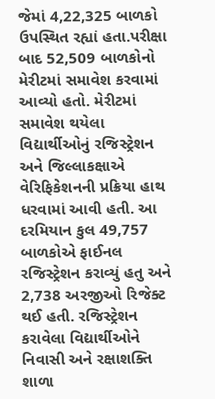જેમાં 4,22,325 બાળકો ઉપસ્થિત રહ્યાં હતા.પરીક્ષા બાદ 52,509 બાળકોનો મેરીટમાં સમાવેશ કરવામાં આવ્યો હતો. મેરીટમાં સમાવેશ થયેલા વિદ્યાર્થીઓનું રજિસ્ટ્રેશન અને જિલ્લાકક્ષાએ વેરિફિકેશનની પ્રક્રિયા હાથ ધરવામાં આવી હતી. આ દરમિયાન કુલ 49,757 બાળકોએ ફાઈનલ રજિસ્ટ્રેશન કરાવ્યું હતુ અને 2,738 અરજીઓ રિજેક્ટ થઈ હતી. રજિસ્ટ્રેશન કરાવેલા વિદ્યાર્થીઓને નિવાસી અને રક્ષાશક્તિ શાળા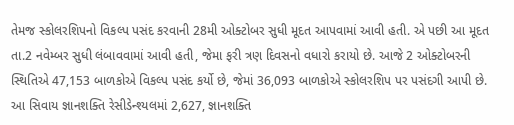તેમજ સ્કોલરશિપનો વિકલ્પ પસંદ કરવાની 28મી ઓક્ટોબર સુધી મૂદત આપવામાં આવી હતી. એ પછી આ મૂદત તા.2 નવેમ્બર સુધી લંબાવવામાં આવી હતી, જેમા ફરી ત્રણ દિવસનો વધારો કરાયો છે. આજે 2 ઓક્ટોબરની સ્થિતિએ 47,153 બાળકોએ વિકલ્પ પસંદ કર્યો છે, જેમાં 36,093 બાળકોએ સ્કોલરશિપ પર પસંદગી આપી છે. આ સિવાય જ્ઞાનશક્તિ રેસીડેન્શ્યલમાં 2,627, જ્ઞાનશક્તિ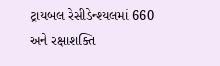ટ્રાયબલ રેસીડેન્શ્યલમાં 660 અને રક્ષાશક્તિ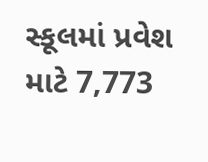સ્કૂલમાં પ્રવેશ માટે 7,773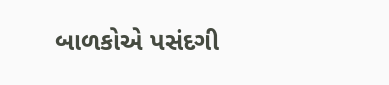બાળકોએ પસંદગી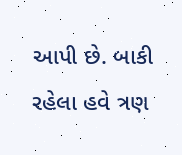આપી છે. બાકી રહેલા હવે ત્રણ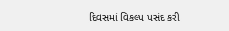દિવસમાં વિકલ્પ પસંદ કરી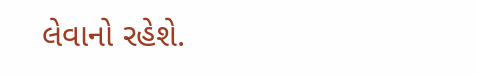લેવાનો રહેશે.